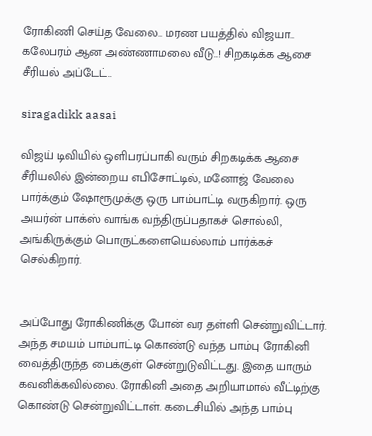ரோகிணி செய்த வேலை.. மரண பயத்தில் விஜயா.. கலேபரம் ஆன அண்ணாமலை வீடு..! சிறகடிக்க ஆசை சீரியல் அப்டேட்..

siragadikk aasai

விஜய் டிவியில் ஒளிபரப்பாகி வரும் சிறகடிக்க ஆசை சீரியலில் இன்றைய எபிசோட்டில், மனோஜ் வேலை பார்க்கும் ஷோரூமுக்கு ஒரு பாம்பாட்டி வருகிறார். ஒரு அயர்ன் பாக்ஸ் வாங்க வந்திருப்பதாகச் சொல்லி, அங்கிருக்கும் பொருட்களையெல்லாம் பார்க்கச் செல்கிறார்.


அப்போது ரோகிணிக்கு போன் வர தள்ளி சென்றுவிட்டார். அந்த சமயம் பாம்பாட்டி கொண்டு வந்த பாம்பு ரோகினி வைத்திருந்த பைக்குள் சென்றுடுவிட்டது. இதை யாரும் கவனிக்கவில்லை. ரோகினி அதை அறியாமால் வீட்டிற்கு கொண்டு சென்றுவிட்டாள். கடைசியில் அந்த பாம்பு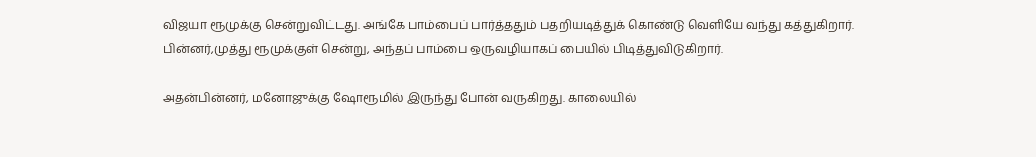விஜயா ரூமுக்கு சென்றுவிட்டது. அங்கே பாம்பைப் பார்த்ததும் பதறியடித்துக் கொண்டு வெளியே வந்து கத்துகிறார். பின்னர்,முத்து ரூமுக்குள் சென்று, அந்தப் பாம்பை ஒருவழியாகப் பையில் பிடித்துவிடுகிறார்.

அதன்பின்னர், மனோஜுக்கு ஷோரூமில் இருந்து போன் வருகிறது. காலையில்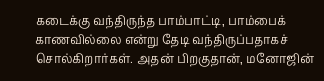கடைக்கு வந்திருந்த பாம்பாட்டி, பாம்பைக் காணவில்லை என்று தேடி வந்திருப்பதாகச் சொல்கிறார்கள். அதன் பிறகுதான், மனோஜின்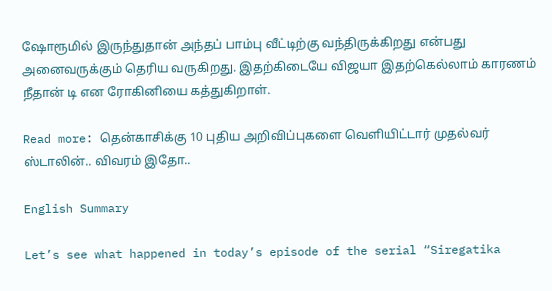ஷோரூமில் இருந்துதான் அந்தப் பாம்பு வீட்டிற்கு வந்திருக்கிறது என்பது அனைவருக்கும் தெரிய வருகிறது. இதற்கிடையே விஜயா இதற்கெல்லாம் காரணம் நீதான் டி என ரோகினியை கத்துகிறாள்.

Read more: தென்காசிக்கு 10 புதிய அறிவிப்புகளை வெளியிட்டார் முதல்வர் ஸ்டாலின்.. விவரம் இதோ..

English Summary

Let’s see what happened in today’s episode of the serial “Siregatika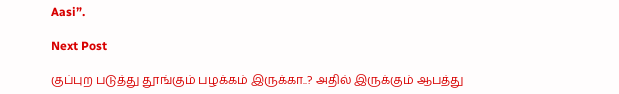Aasi”.

Next Post

குப்புற படுத்து தூங்கும் பழக்கம் இருக்கா..? அதில் இருக்கும் ஆபத்து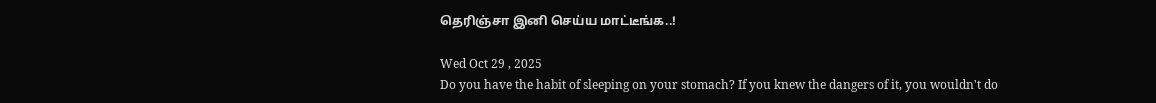தெரிஞ்சா இனி செய்ய மாட்டீங்க..!

Wed Oct 29 , 2025
Do you have the habit of sleeping on your stomach? If you knew the dangers of it, you wouldn't do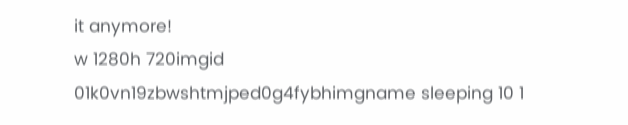it anymore!
w 1280h 720imgid 01k0vn19zbwshtmjped0g4fybhimgname sleeping 10 1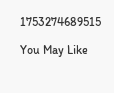1753274689515

You May Like